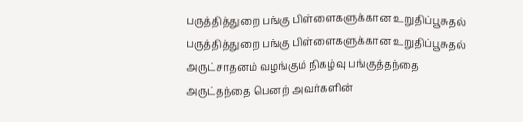பருத்தித்துறை பங்கு பிள்ளைகளுக்கான உறுதிப்பூசுதல்
பருத்தித்துறை பங்கு பிள்ளைகளுக்கான உறுதிப்பூசுதல் அருட்சாதனம் வழங்கும் நிகழ்வு பங்குத்தந்தை அருட்தந்தை பெனற் அவர்களின்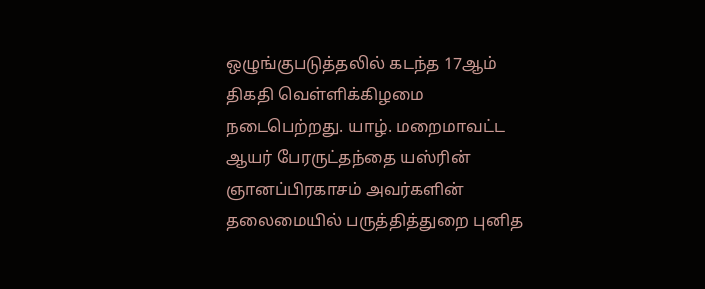ஒழுங்குபடுத்தலில் கடந்த 17ஆம் திகதி வெள்ளிக்கிழமை நடைபெற்றது. யாழ். மறைமாவட்ட ஆயர் பேரருட்தந்தை யஸ்ரின் ஞானப்பிரகாசம் அவர்களின் தலைமையில் பருத்தித்துறை புனித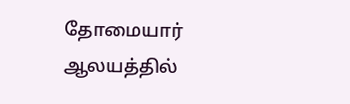தோமையார் ஆலயத்தில்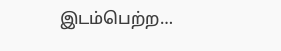இடம்பெற்ற…